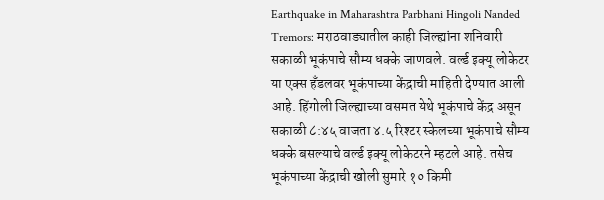Earthquake in Maharashtra Parbhani Hingoli Nanded Tremors: मराठवाड्यातील काही जिल्ह्यांना शनिवारी सकाळी भूकंपाचे सौम्य धक्के जाणवले. वर्ल्ड इक्यू लोकेटर या एक्स हँडलवर भूकंपाच्या केंद्राची माहिती देण्यात आली आहे. हिंगोली जिल्ह्याच्या वसमत येथे भूकंपाचे केंद्र असून सकाळी ८:४५ वाजता ४.५ रिश्टर स्केलच्या भूकंपाचे सौम्य धक्के बसल्याचे वर्ल्ड इक्यू लोकेटरने म्हटले आहे. तसेच भूकंपाच्या केंद्राची खोली सुमारे १० किमी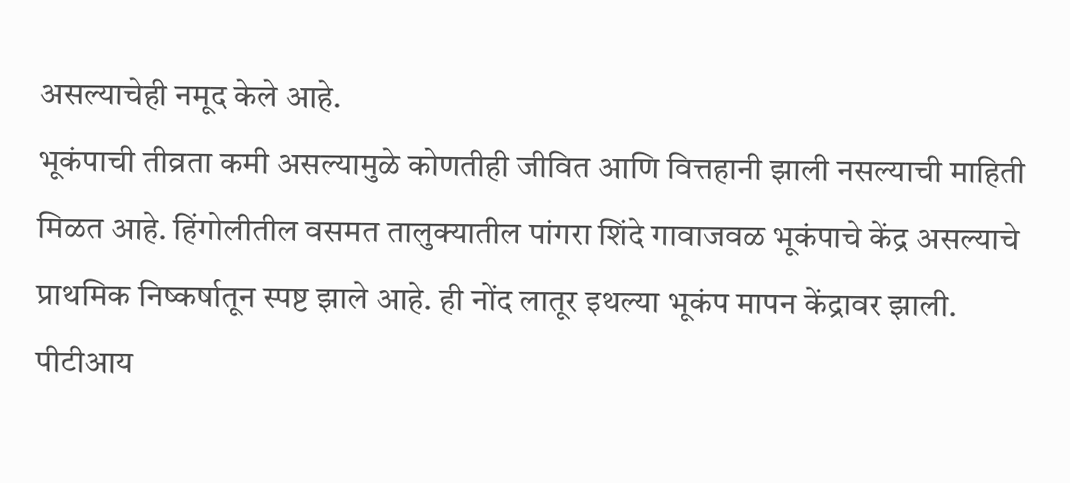असल्याचेही नमूद केले आहे.
भूकंपाची तीव्रता कमी असल्यामुळे कोणतीही जीवित आणि वित्तहानी झाली नसल्याची माहिती मिळत आहे. हिंगोलीतील वसमत तालुक्यातील पांगरा शिंदे गावाजवळ भूकंपाचे केंद्र असल्याचे प्राथमिक निष्कर्षातून स्पष्ट झाले आहे. ही नोंद लातूर इथल्या भूकंप मापन केंद्रावर झाली.
पीटीआय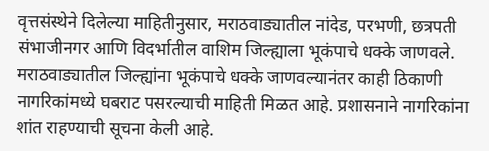वृत्तसंस्थेने दिलेल्या माहितीनुसार, मराठवाड्यातील नांदेड, परभणी, छत्रपती संभाजीनगर आणि विदर्भातील वाशिम जिल्ह्याला भूकंपाचे धक्के जाणवले.
मराठवाड्यातील जिल्ह्यांना भूकंपाचे धक्के जाणवल्यानंतर काही ठिकाणी नागरिकांमध्ये घबराट पसरल्याची माहिती मिळत आहे. प्रशासनाने नागरिकांना शांत राहण्याची सूचना केली आहे.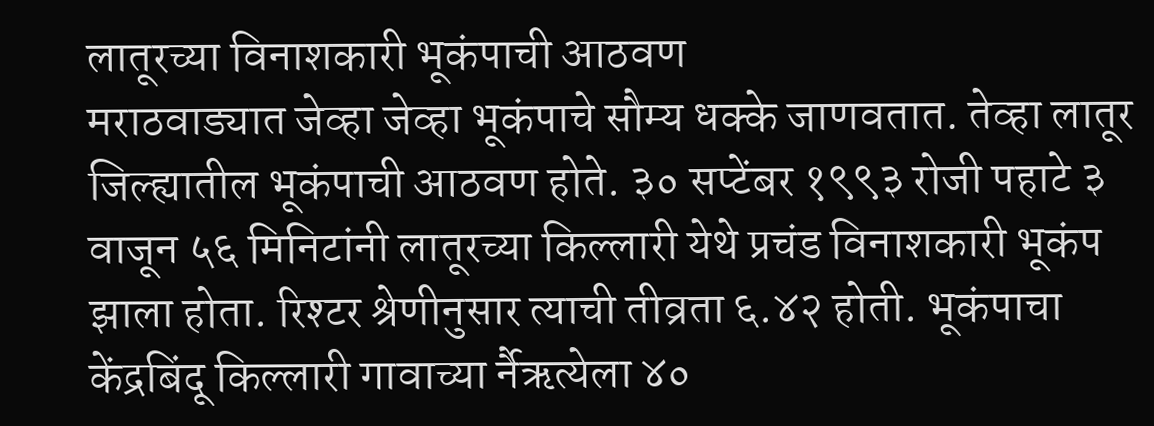लातूरच्या विनाशकारी भूकंपाची आठवण
मराठवाड्यात जेव्हा जेव्हा भूकंपाचे सौम्य धक्के जाणवतात. तेव्हा लातूर जिल्ह्यातील भूकंपाची आठवण होते. ३० सप्टेंबर १९९३ रोजी पहाटे ३ वाजून ५६ मिनिटांनी लातूरच्या किल्लारी येथे प्रचंड विनाशकारी भूकंप झाला होता. रिश्टर श्रेणीनुसार त्याची तीव्रता ६.४२ होती. भूकंपाचा केंद्रबिंदू किल्लारी गावाच्या र्नैऋत्येला ४०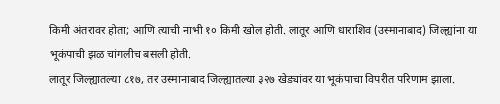किमी अंतरावर होता; आणि त्याची नाभी १० किमी खोल होती. लातूर आणि धाराशिव (उस्मानाबाद) जिल्ह्यांना या भूकंपाची झळ चांगलीच बसली होती.
लातूर जिल्ह्यातल्या ८१७, तर उस्मानाबाद जिल्ह्यातल्या ३२७ खेड्यांवर या भूकंपाचा विपरीत परिणाम झाला.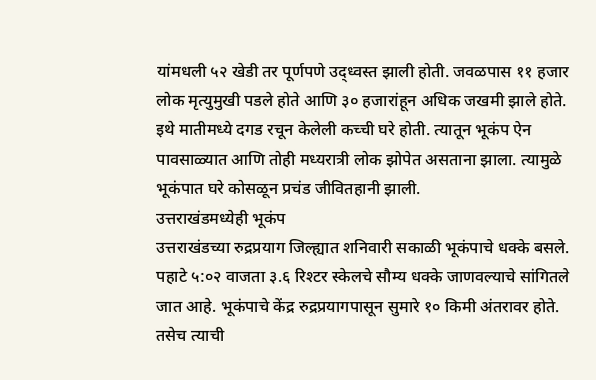यांमधली ५२ खेडी तर पूर्णपणे उद्ध्वस्त झाली होती. जवळपास ११ हजार लोक मृत्युमुखी पडले होते आणि ३० हजारांहून अधिक जखमी झाले होते. इथे मातीमध्ये दगड रचून केलेली कच्ची घरे होती. त्यातून भूकंप ऐन पावसाळ्यात आणि तोही मध्यरात्री लोक झोपेत असताना झाला. त्यामुळे भूकंपात घरे कोसळून प्रचंड जीवितहानी झाली.
उत्तराखंडमध्येही भूकंप
उत्तराखंडच्या रुद्रप्रयाग जिल्ह्यात शनिवारी सकाळी भूकंपाचे धक्के बसले. पहाटे ५:०२ वाजता ३.६ रिश्टर स्केलचे सौम्य धक्के जाणवल्याचे सांगितले जात आहे. भूकंपाचे केंद्र रुद्रप्रयागपासून सुमारे १० किमी अंतरावर होते. तसेच त्याची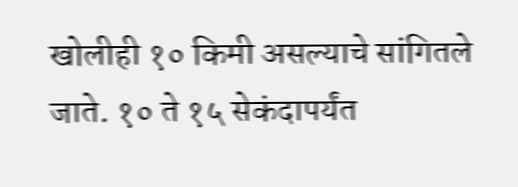खोलीही १० किमी असल्याचे सांगितले जाते. १० ते १५ सेकंदापर्यंत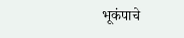भूकंपाचे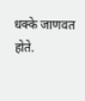धक्के जाणवत होते.